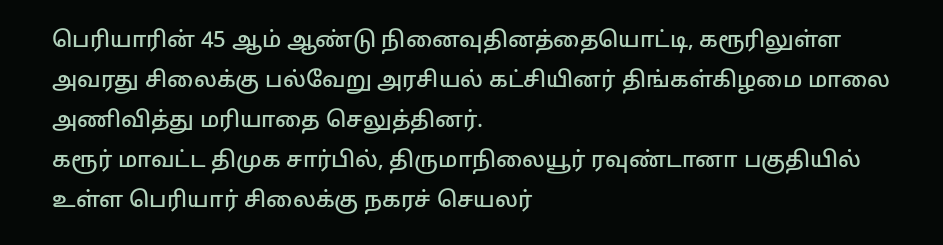பெரியாரின் 45 ஆம் ஆண்டு நினைவுதினத்தையொட்டி, கரூரிலுள்ள அவரது சிலைக்கு பல்வேறு அரசியல் கட்சியினர் திங்கள்கிழமை மாலை அணிவித்து மரியாதை செலுத்தினர்.
கரூர் மாவட்ட திமுக சார்பில், திருமாநிலையூர் ரவுண்டானா பகுதியில் உள்ள பெரியார் சிலைக்கு நகரச் செயலர்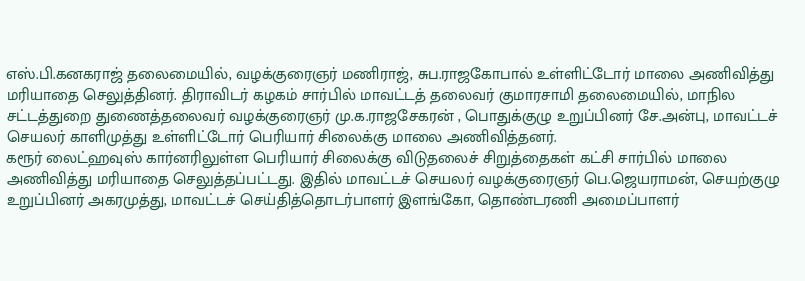எஸ்.பி.கனகராஜ் தலைமையில், வழக்குரைஞர் மணிராஜ், சுப.ராஜகோபால் உள்ளிட்டோர் மாலை அணிவித்து மரியாதை செலுத்தினர். திராவிடர் கழகம் சார்பில் மாவட்டத் தலைவர் குமாரசாமி தலைமையில், மாநில சட்டத்துறை துணைத்தலைவர் வழக்குரைஞர் மு.க.ராஜசேகரன் , பொதுக்குழு உறுப்பினர் சே.அன்பு, மாவட்டச் செயலர் காளிமுத்து உள்ளிட்டோர் பெரியார் சிலைக்கு மாலை அணிவித்தனர்.
கரூர் லைட்ஹவுஸ் கார்னரிலுள்ள பெரியார் சிலைக்கு விடுதலைச் சிறுத்தைகள் கட்சி சார்பில் மாலை அணிவித்து மரியாதை செலுத்தப்பட்டது. இதில் மாவட்டச் செயலர் வழக்குரைஞர் பெ.ஜெயராமன், செயற்குழு உறுப்பினர் அகரமுத்து, மாவட்டச் செய்தித்தொடர்பாளர் இளங்கோ, தொண்டரணி அமைப்பாளர்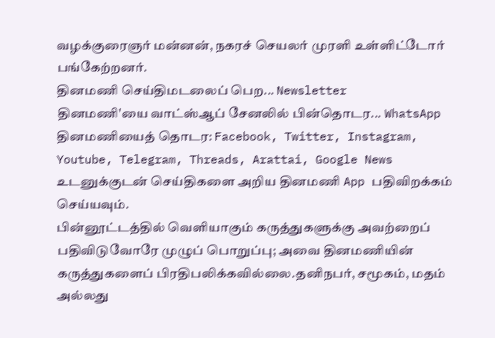வழக்குரைஞர் மன்னன், நகரச் செயலர் முரளி உள்ளிட்டோர் பங்கேற்றனர்.
தினமணி செய்திமடலைப் பெற... Newsletter
தினமணி'யை வாட்ஸ்ஆப் சேனலில் பின்தொடர... WhatsApp
தினமணியைத் தொடர: Facebook, Twitter, Instagram, Youtube, Telegram, Threads, Arattai, Google News
உடனுக்குடன் செய்திகளை அறிய தினமணி App பதிவிறக்கம் செய்யவும்.
பின்னூட்டத்தில் வெளியாகும் கருத்துகளுக்கு அவற்றைப் பதிவிடுவோரே முழுப் பொறுப்பு; அவை தினமணியின் கருத்துகளைப் பிரதிபலிக்கவில்லை.தனிநபர், சமூகம், மதம் அல்லது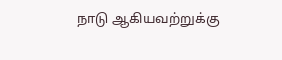நாடு ஆகியவற்றுக்கு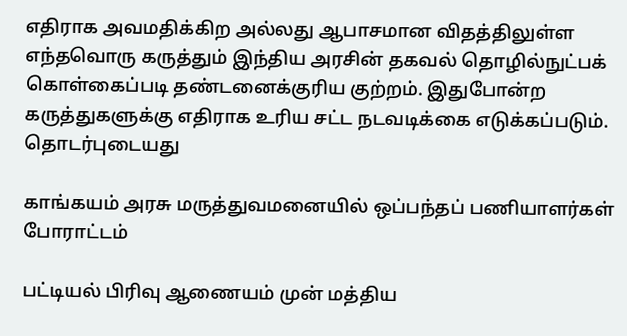எதிராக அவமதிக்கிற அல்லது ஆபாசமான விதத்திலுள்ள எந்தவொரு கருத்தும் இந்திய அரசின் தகவல் தொழில்நுட்பக் கொள்கைப்படி தண்டனைக்குரிய குற்றம். இதுபோன்ற கருத்துகளுக்கு எதிராக உரிய சட்ட நடவடிக்கை எடுக்கப்படும்.
தொடர்புடையது

காங்கயம் அரசு மருத்துவமனையில் ஒப்பந்தப் பணியாளர்கள் போராட்டம்

பட்டியல் பிரிவு ஆணையம் முன் மத்திய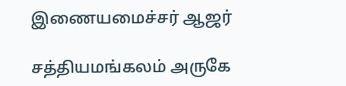இணையமைச்சர் ஆஜர்

சத்தியமங்கலம் அருகே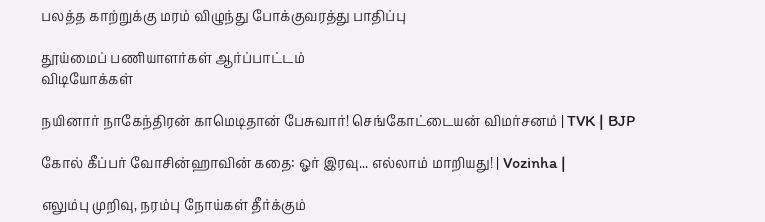பலத்த காற்றுக்கு மரம் விழுந்து போக்குவரத்து பாதிப்பு

தூய்மைப் பணியாளர்கள் ஆர்ப்பாட்டம்
விடியோக்கள்

நயினார் நாகேந்திரன் காமெடிதான் பேசுவார்! செங்கோட்டையன் விமர்சனம் | TVK | BJP

கோல் கீப்பர் வோசின்ஹாவின் கதை: ஓர் இரவு... எல்லாம் மாறியது! | Vozinha |

எலும்பு முறிவு, நரம்பு நோய்கள் தீர்க்கும்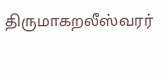திருமாகறலீஸ்வரர்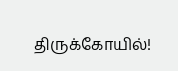திருக்கோயில்!